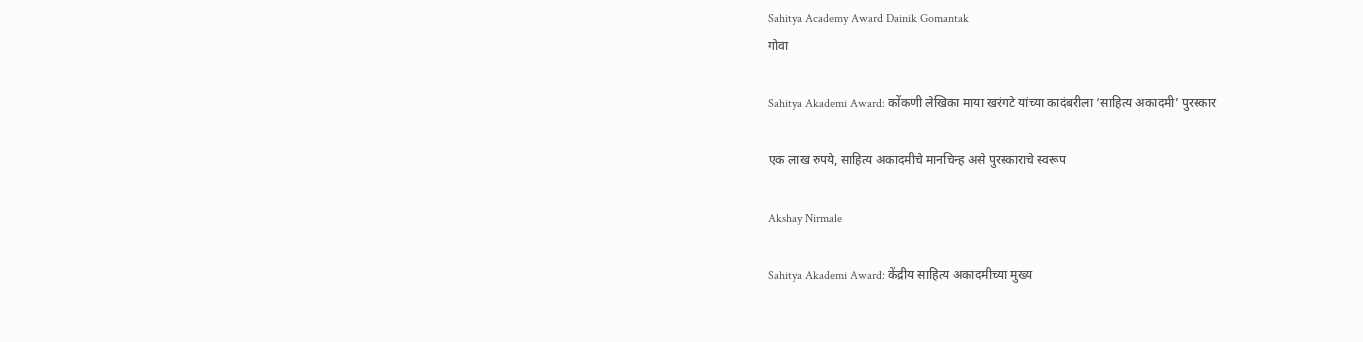Sahitya Academy Award Dainik Gomantak
गोवा

Sahitya Akademi Award: कोंकणी लेखिका माया खरंगटे यांच्या कादंबरीला ‘साहित्य अकादमी’ पुरस्कार

एक लाख रुपये, साहित्य अकादमीचे मानचिन्ह असे पुरस्काराचे स्वरूप

Akshay Nirmale

Sahitya Akademi Award: केंद्रीय साहित्य अकादमीच्या मुख्य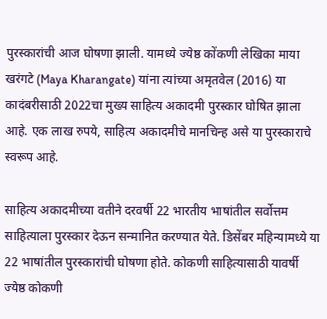पुरस्कारांची आज घोषणा झाली. यामध्ये ज्येष्ठ कोंकणी लेखिका माया खरंगटे (Maya Kharangate) यांना त्यांच्या अमृतवेल (2016) या कादंबरीसाठी 2022चा मुख्य साहित्य अकादमी पुरस्कार घोषित झाला आहे. एक लाख रुपये, साहित्य अकादमीचे मानचिन्ह असे या पुरस्काराचे स्वरूप आहे.

साहित्य अकादमीच्या वतीने दरवर्षी 22 भारतीय भाषांतील सर्वोत्तम साहित्याला पुरस्कार देऊन सन्मानित करण्यात येते. डिसेंबर महिन्यामध्ये या 22 भाषांतील पुरस्कारांची घोषणा होते. कोकणी साहित्यासाठी यावर्षी ज्येष्ठ कोकणी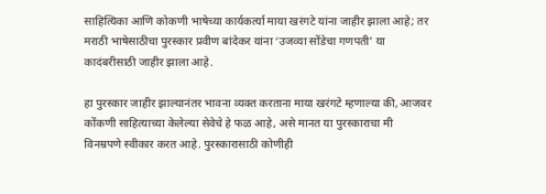साहित्यिका आणि कोकणी भाषेच्या कार्यकर्त्या माया खरंगटे यांना जाहीर झाला आहे; तर मराठी भाषेसाठीचा पुरस्कार प्रवीण बांदेकर यांना ‘उजव्या सोंडेचा गणपती' या कादंबरीसाठी जाहीर झाला आहे.

हा पुरस्कार जाहीर झाल्यानंतर भावना व्यक्त करताना माया खरंगटे म्हणाल्या की, आजवर कोंकणी साहित्याच्‍या केलेल्या सेवेचे हे फळ आहे, असे मानत या पुरस्काराचा मी विनम्रपणे स्वीकार करत आहे. पुरस्कारासाठी कोणीही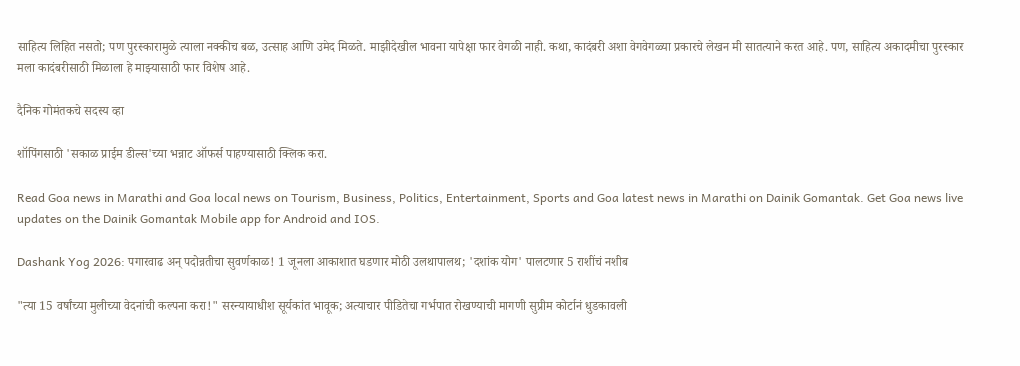साहित्य लिहित नसतो; पण पुरस्कारामुळे त्याला नक्कीच बळ, उत्साह आणि उमेद मिळते. माझीदेखील भावना यापेक्षा फार वेगळी नाही. कथा, कादंबरी अशा वेगवेगळ्या प्रकारचे लेखन मी सातत्याने करत आहे. पण, साहित्य अकादमीचा पुरस्कार मला कादंबरीसाठी मिळाला हे माझ्यासाठी फार विशेष आहे.

दैनिक गोमंतकचे सदस्य व्हा

शॉपिंगसाठी 'सकाळ प्राईम डील्स'च्या भन्नाट ऑफर्स पाहण्यासाठी क्लिक करा.

Read Goa news in Marathi and Goa local news on Tourism, Business, Politics, Entertainment, Sports and Goa latest news in Marathi on Dainik Gomantak. Get Goa news live updates on the Dainik Gomantak Mobile app for Android and IOS.

Dashank Yog 2026: पगारवाढ अन् पदोन्नतीचा सुवर्णकाळ! 1 जूनला आकाशात घडणार मोठी उलथापालथ; 'दशांक योग' पालटणार 5 राशींचं नशीब

"त्या 15 वर्षांच्या मुलीच्या वेदनांची कल्पना करा!" सरन्यायाधीश सूर्यकांत भावूक; अत्याचार पीडितेचा गर्भपात रोखण्याची मागणी सुप्रीम कोर्टानं धुडकावली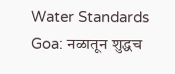Water Standards Goa: नळातून शुद्धच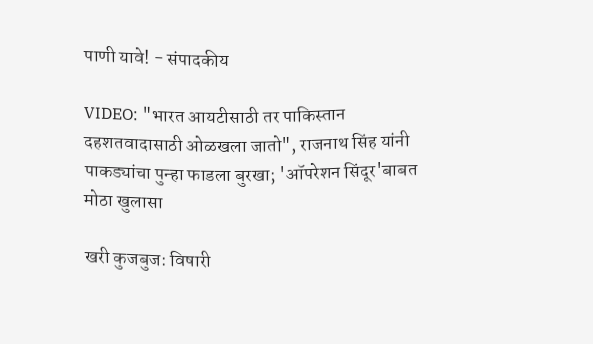पाणी यावे! - संपादकीय

VIDEO: "भारत आयटीसाठी तर पाकिस्तान दहशतवादासाठी ओळखला जातो", राजनाथ सिंह यांनी पाकड्यांचा पुन्हा फाडला बुरखा; 'ऑपरेशन सिंदूर'बाबत मोठा खुलासा

खरी कुजबुज: विषारी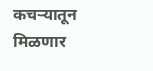कचऱ्यातून मिळणार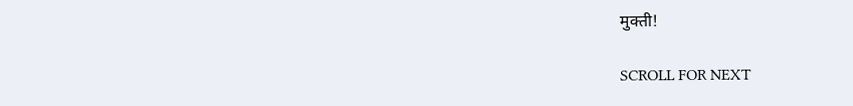मुक्ती!

SCROLL FOR NEXT